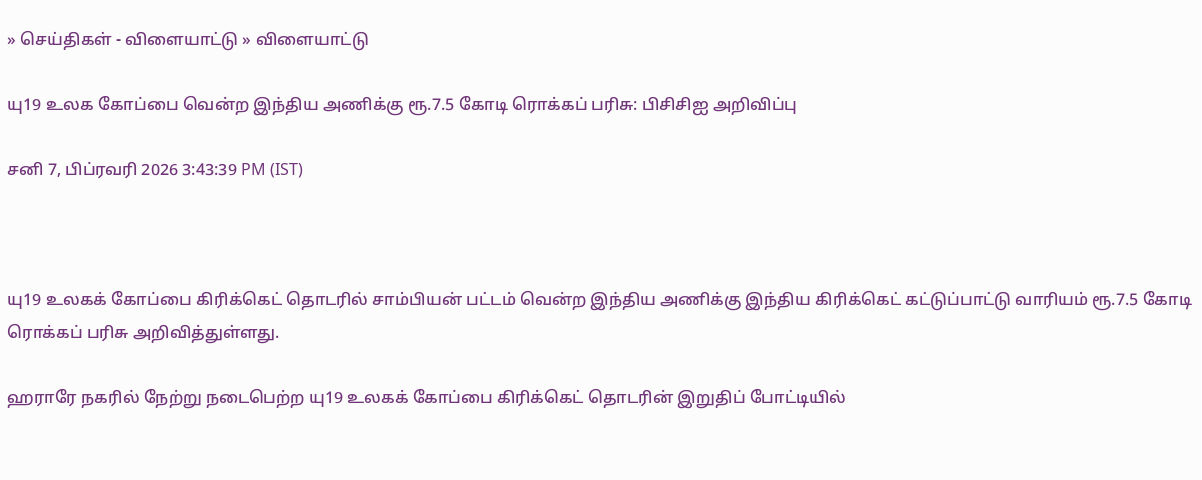» செய்திகள் - விளையாட்டு » விளையாட்டு

யு19 உலக கோப்பை வென்ற இந்திய அணிக்கு ரூ.7.5 கோடி ரொக்கப் பரிசு: பிசிசிஐ அறிவிப்பு

சனி 7, பிப்ரவரி 2026 3:43:39 PM (IST)



யு19 உலகக் கோப்பை கிரிக்கெட் தொடரில் சாம்பியன் பட்டம் வென்ற இந்திய அணிக்கு இந்திய கிரிக்கெட் கட்டுப்பாட்டு வாரியம் ரூ.7.5 கோடி ரொக்கப் பரிசு அறிவித்துள்ளது.

ஹராரே நகரில் நேற்று நடைபெற்ற யு19 உலகக் கோப்பை கிரிக்கெட் தொடரின் இறுதிப் போட்டியில்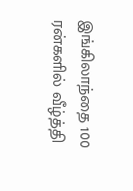இங்கிலாந்தை 100 ரன்களில் வீழ்த்தி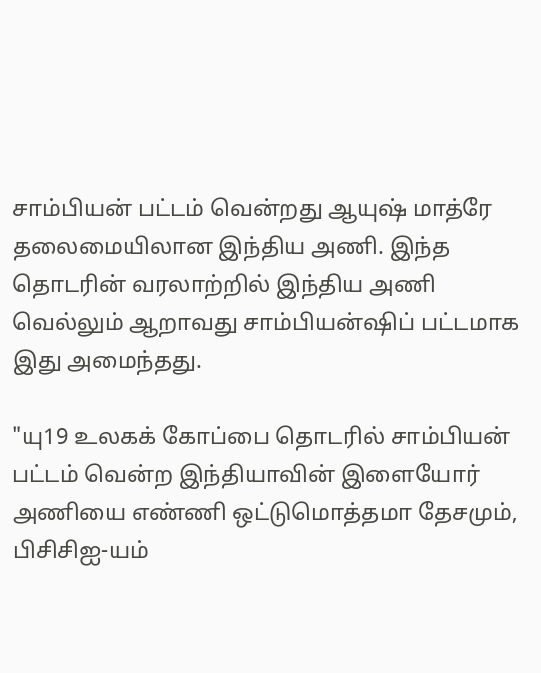சாம்பியன் பட்டம் வென்றது ஆயுஷ் மாத்ரே தலைமையிலான இந்திய அணி. இந்த தொடரின் வரலாற்றில் இந்திய அணி வெல்லும் ஆறாவது சாம்பியன்ஷிப் பட்டமாக இது அமைந்தது.

"யு19 உலகக் கோப்பை தொடரில் சாம்பியன் பட்டம் வென்ற இந்தியாவின் இளையோர் அணியை எண்ணி ஒட்டுமொத்தமா தேசமும், பிசிசிஐ-யம்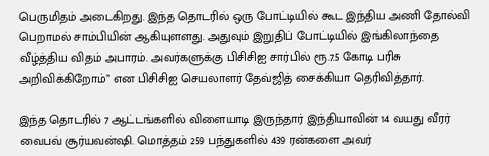பெருமிதம் அடைகிறது. இந்த தொடரில் ஒரு போட்டியில் கூட இந்திய அணி தோல்வி பெறாமல் சாம்பியின் ஆகியுளளது. அதுவும் இறுதிப் போட்டியில் இங்கிலாந்தை வீழ்த்திய விதம் அபாரம். அவர்களுக்கு பிசிசிஐ சார்பில் ரூ.7.5 கோடி பரிசு அறிவிக்கிறோம்” என பிசிசிஐ செயலாளர் தேவ்ஜித் சைக்கியா தெரிவித்தார்.

இந்த தொடரில் 7 ஆட்டங்களில் விளையாடி இருந்தார் இந்தியாவின் 14 வயது வீரர் வைபவ் சூர்யவன்ஷி. மொத்தம் 259 பந்துகளில் 439 ரன்களை அவர்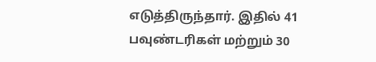எடுத்திருந்தார். இதில் 41 பவுண்டரிகள் மற்றும் 30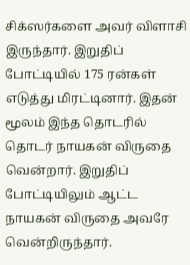சிக்ஸர்களை அவர் விளாசி இருந்தார். இறுதிப் போட்டியில் 175 ரன்கள் எடுத்து மிரட்டினார். இதன் மூலம் இந்த தொடரில் தொடர் நாயகன் விருதை வென்றார். இறுதிப் போட்டியிலும் ஆட்ட நாயகன் விருதை அவரே வென்றிருந்தார்.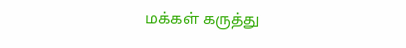மக்கள் கருத்து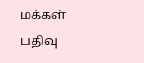மக்கள் பதிவு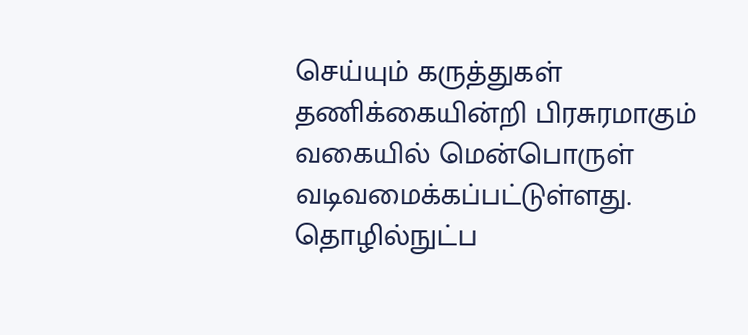செய்யும் கருத்துகள் தணிக்கையின்றி பிரசுரமாகும் வகையில் மென்பொருள் வடிவமைக்கப்பட்டுள்ளது. தொழில்நுட்ப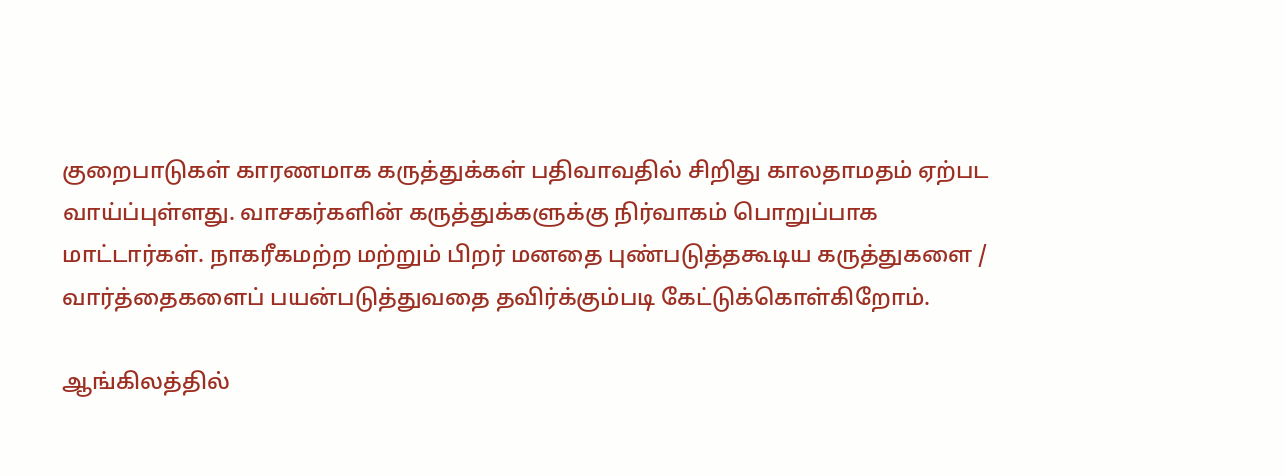குறைபாடுகள் காரணமாக கருத்துக்கள் பதிவாவதில் சிறிது காலதாமதம் ஏற்பட வாய்ப்புள்ளது. வாசகர்களின் கருத்துக்களுக்கு நிர்வாகம் பொறுப்பாக மாட்டார்கள். நாகரீகமற்ற மற்றும் பிறர் மனதை புண்படுத்தகூடிய கருத்துகளை / வார்த்தைகளைப் பயன்படுத்துவதை தவிர்க்கும்படி கேட்டுக்கொள்கிறோம்.

ஆங்கிலத்தில்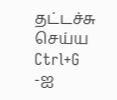தட்டச்சு செய்ய Ctrl+G -ஐ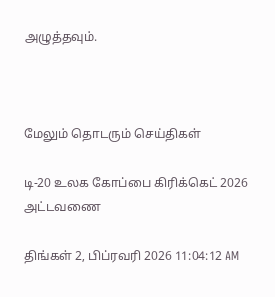அழுத்தவும்.



மேலும் தொடரும் செய்திகள்

டி-20 உலக கோப்பை கிரிக்கெட் 2026 அட்டவணை

திங்கள் 2, பிப்ரவரி 2026 11:04:12 AM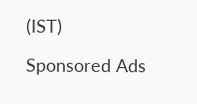(IST)

Sponsored Ads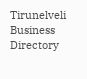Tirunelveli Business Directory